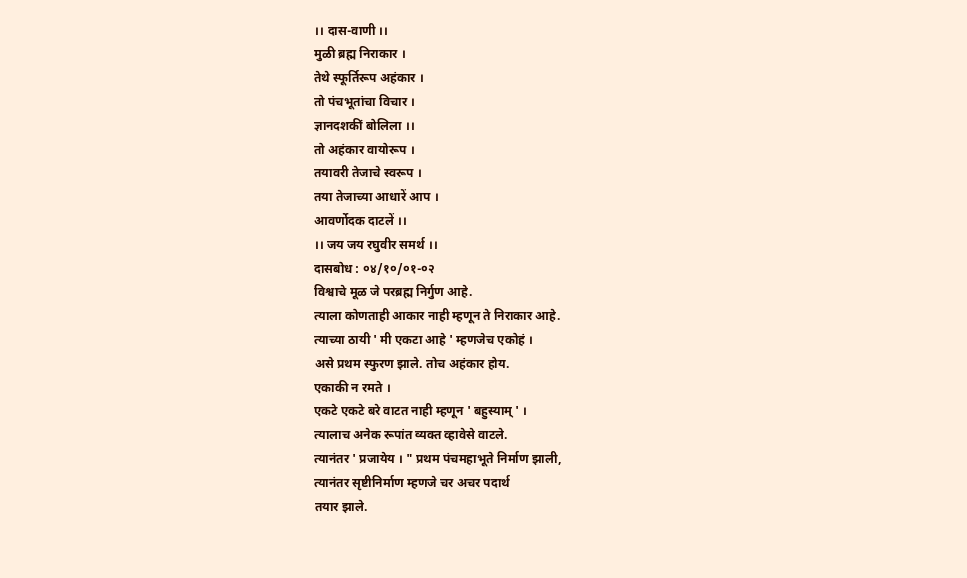।। दास-वाणी ।।
मुळी ब्रह्म निराकार ।
तेथे स्फूर्तिरूप अहंकार ।
तो पंचभूतांचा विचार ।
ज्ञानदशकीं बोलिला ।।
तो अहंकार वायोरूप ।
तयावरी तेजाचे स्वरूप ।
तया तेजाच्या आधारें आप ।
आवर्णोदक दाटलें ।।
।। जय जय रघुवीर समर्थ ।।
दासबोध : ०४/१०/०१-०२
विश्वाचे मूळ जे परब्रह्म निर्गुण आहे.
त्याला कोणताही आकार नाही म्हणून ते निराकार आहे.
त्याच्या ठायी ' मी एकटा आहे ' म्हणजेच एकोहं ।
असे प्रथम स्फुरण झाले. तोच अहंकार होय.
एकाकी न रमते ।
एकटे एकटे बरे वाटत नाही म्हणून ' बहुस्याम् ' ।
त्यालाच अनेक रूपांत व्यक्त व्हावेसे वाटले.
त्यानंतर ' प्रजायेय । " प्रथम पंचमहाभूते निर्माण झाली,
त्यानंतर सृष्टीनिर्माण म्हणजे चर अचर पदार्थ
तयार झाले.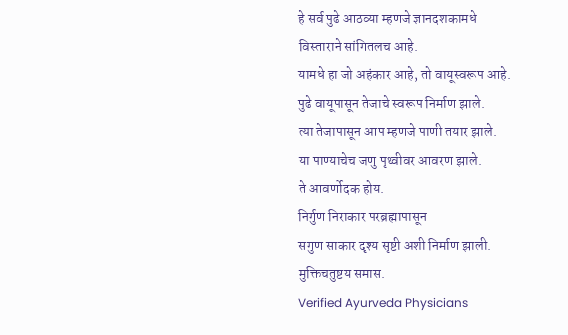हे सर्व पुढे आठव्या म्हणजे ज्ञानदशकामधे
विस्ताराने सांगितलच आहे.
यामधे हा जो अहंकार आहे, तो वायूस्वरूप आहे.
पुढे वायूपासून तेजाचे स्वरूप निर्माण झाले.
त्या तेजापासून आप म्हणजे पाणी तयार झाले.
या पाण्याचेच जणु पृथ्वीवर आवरण झाले.
ते आवर्णोदक होय.
निर्गुण निराकार परब्रह्मापासून
सगुण साकार दृश्य सृष्टी अशी निर्माण झाली.
मुक्तिचतुष्टय समास.
Verified Ayurveda Physicians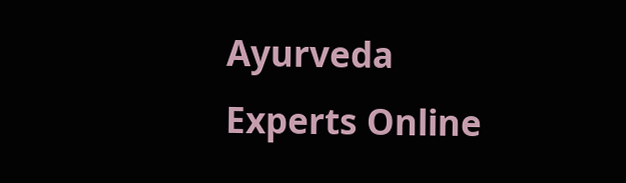Ayurveda Experts Online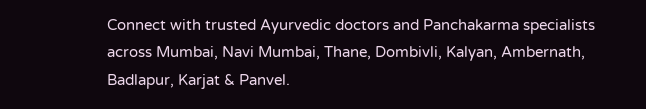Connect with trusted Ayurvedic doctors and Panchakarma specialists across Mumbai, Navi Mumbai, Thane, Dombivli, Kalyan, Ambernath, Badlapur, Karjat & Panvel.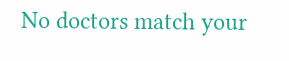No doctors match your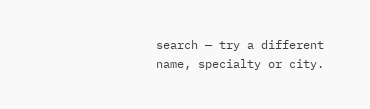search — try a different name, specialty or city.